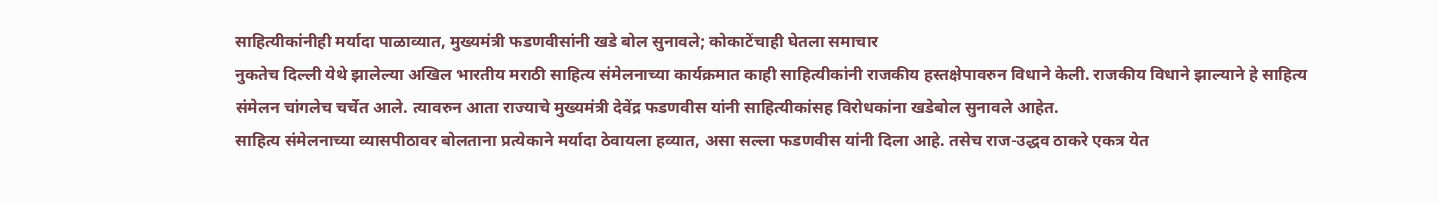साहित्यीकांनीही मर्यादा पाळाव्यात, मुख्यमंत्री फडणवीसांनी खडे बोल सुनावले; कोकाटेंचाही घेतला समाचार
नुकतेच दिल्ली येथे झालेल्या अखिल भारतीय मराठी साहित्य संमेलनाच्या कार्यक्रमात काही साहित्यीकांनी राजकीय हस्तक्षेपावरुन विधाने केली. राजकीय विधाने झाल्याने हे साहित्य संमेलन चांगलेच चर्चेत आले. त्यावरुन आता राज्याचे मुख्यमंत्री देवेंद्र फडणवीस यांनी साहित्यीकांसह विरोधकांना खडेबोल सुनावले आहेत.
साहित्य संमेलनाच्या व्यासपीठावर बोलताना प्रत्येकाने मर्यादा ठेवायला हव्यात, असा सल्ला फडणवीस यांनी दिला आहे. तसेच राज-उद्धव ठाकरे एकत्र येत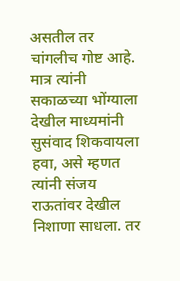असतील तर चांगलीच गोष्ट आहे. मात्र त्यांनी सकाळच्या भोंग्याला देखील माध्यमांनी सुसंवाद शिकवायला हवा, असे म्हणत त्यांनी संजय राऊतांवर देखील निशाणा साधला. तर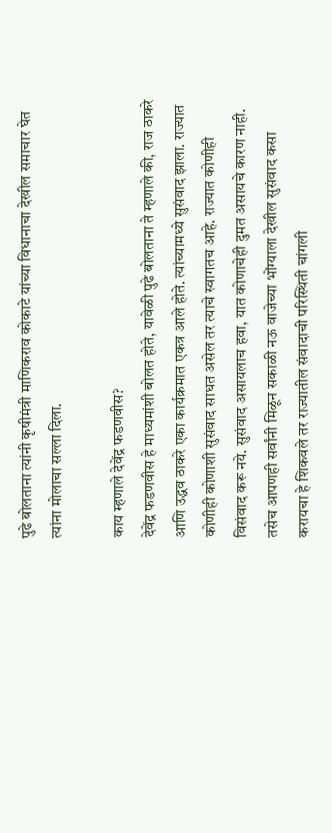पुढे बोलताना त्यांनी कृषीमंत्री माणिकराव कोकाटे यांच्या विधानाचा देखील समाचार घेत त्यांना मोलाचा सल्ला दिला.

काय म्हणाले देवेंद्र फडणवीस?
देवेंद्र फडणवीस हे माध्यमांशी बोलत होते, यावेळी पुढे बोलताना ते म्हणाले की, राज ठाकरे आणि उद्धव ठाकरे एका कार्यक्रमात एकत्र आले होते. त्यांच्यामध्ये सुसंवाद झाला. राज्यात कोणीही कोणाशी सुसंवाद साधत असेल तर त्याचे स्वागतच आहे. राज्यात कोणीही विसंवाद करू नये. सुसंवाद असायलाच हवा, यात कोणाचेही दुमत असायचे कारण नाही. तसेच आपणही सर्वांनी मिळून सकाळी नऊ वाजेच्या भोंग्याला देखील सुसंवाद कसा करायचा हे शिकवले तर राज्यातील संवादाची परिस्थिती चांगली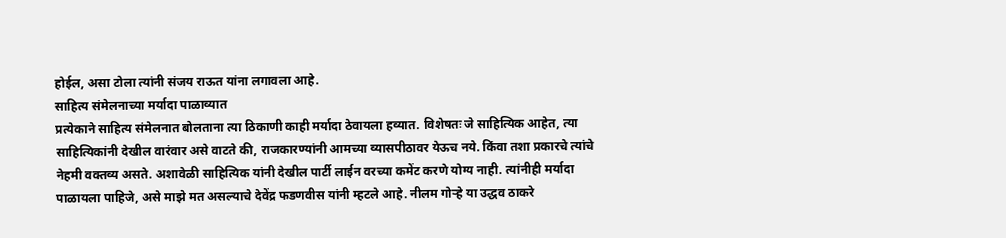होईल, असा टोला त्यांनी संजय राऊत यांना लगावला आहे.
साहित्य संमेलनाच्या मर्यादा पाळाव्यात
प्रत्येकाने साहित्य संमेलनात बोलताना त्या ठिकाणी काही मर्यादा ठेवायला हव्यात. विशेषतः जे साहित्यिक आहेत, त्या साहित्यिकांनी देखील वारंवार असे वाटते की, राजकारण्यांनी आमच्या व्यासपीठावर येऊच नये. किंवा तशा प्रकारचे त्यांचे नेहमी वक्तव्य असते. अशावेळी साहित्यिक यांनी देखील पार्टी लाईन वरच्या कमेंट करणे योग्य नाही. त्यांनीही मर्यादा पाळायला पाहिजे, असे माझे मत असल्याचे देवेंद्र फडणवीस यांनी म्हटले आहे. नीलम गोऱ्हे या उद्धव ठाकरे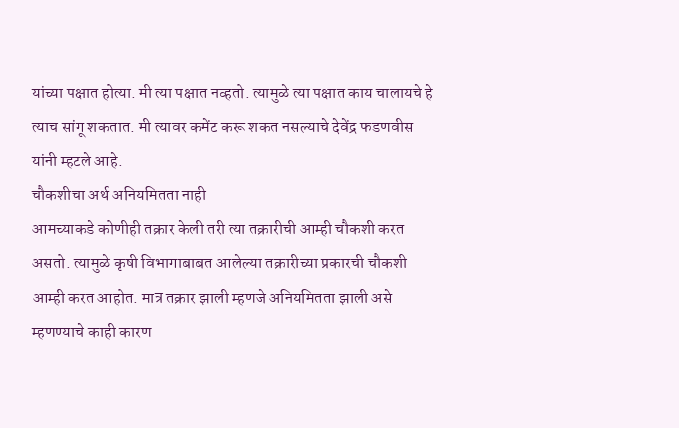यांच्या पक्षात होत्या. मी त्या पक्षात नव्हतो. त्यामुळे त्या पक्षात काय चालायचे हे त्याच सांगू शकतात. मी त्यावर कमेंट करू शकत नसल्याचे देवेंद्र फडणवीस यांनी म्हटले आहे.
चौकशीचा अर्थ अनियमितता नाही
आमच्याकडे कोणीही तक्रार केली तरी त्या तक्रारीची आम्ही चौकशी करत असतो. त्यामुळे कृषी विभागाबाबत आलेल्या तक्रारीच्या प्रकारची चौकशी आम्ही करत आहोत. मात्र तक्रार झाली म्हणजे अनियमितता झाली असे म्हणण्याचे काही कारण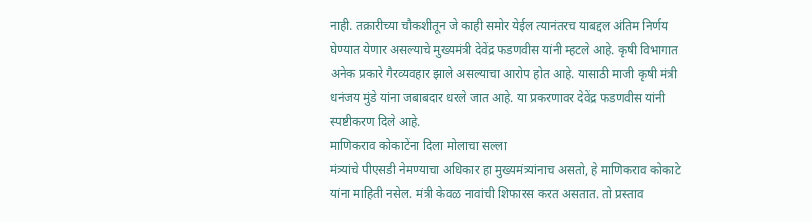नाही. तक्रारीच्या चौकशीतून जे काही समोर येईल त्यानंतरच याबद्दल अंतिम निर्णय घेण्यात येणार असल्याचे मुख्यमंत्री देवेंद्र फडणवीस यांनी म्हटले आहे. कृषी विभागात अनेक प्रकारे गैरव्यवहार झाले असल्याचा आरोप होत आहे. यासाठी माजी कृषी मंत्री धनंजय मुंडे यांना जबाबदार धरले जात आहे. या प्रकरणावर देवेंद्र फडणवीस यांनी स्पष्टीकरण दिले आहे.
माणिकराव कोकाटेंना दिला मोलाचा सल्ला
मंत्र्यांचे पीएसडी नेमण्याचा अधिकार हा मुख्यमंत्र्यांनाच असतो, हे माणिकराव कोकाटे यांना माहिती नसेल. मंत्री केवळ नावांची शिफारस करत असतात. तो प्रस्ताव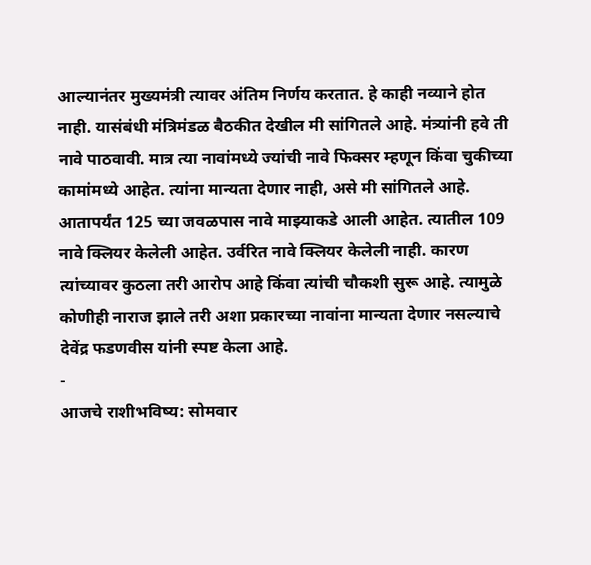आल्यानंतर मुख्यमंत्री त्यावर अंतिम निर्णय करतात. हे काही नव्याने होत नाही. यासंबंधी मंत्रिमंडळ बैठकीत देखील मी सांगितले आहे. मंत्र्यांनी हवे ती नावे पाठवावी. मात्र त्या नावांमध्ये ज्यांची नावे फिक्सर म्हणून किंवा चुकीच्या कामांमध्ये आहेत. त्यांना मान्यता देणार नाही, असे मी सांगितले आहे. आतापर्यंत 125 च्या जवळपास नावे माझ्याकडे आली आहेत. त्यातील 109 नावे क्लियर केलेली आहेत. उर्वरित नावे क्लियर केलेली नाही. कारण त्यांच्यावर कुठला तरी आरोप आहे किंवा त्यांची चौकशी सुरू आहे. त्यामुळे कोणीही नाराज झाले तरी अशा प्रकारच्या नावांना मान्यता देणार नसल्याचे देवेंद्र फडणवीस यांनी स्पष्ट केला आहे.
-
आजचे राशीभविष्य: सोमवार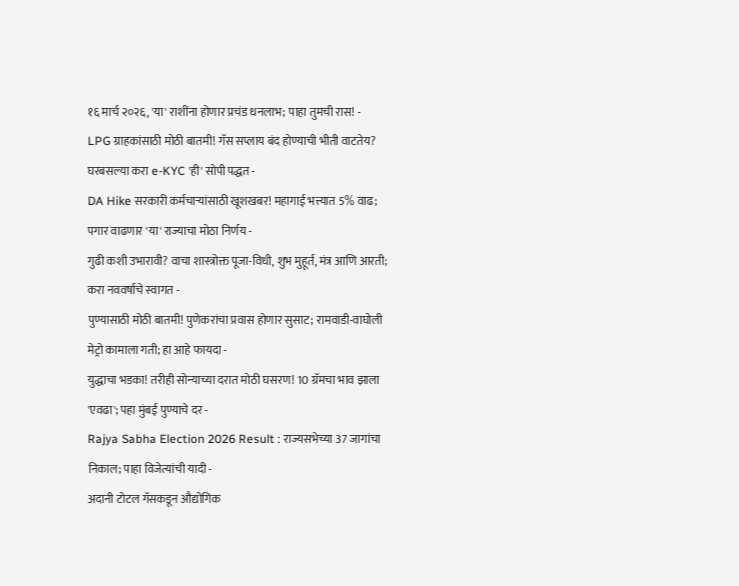१६ मार्च २०२६, 'या' राशींना होणार प्रचंड धनलाभ; पाहा तुमची रास! -
LPG ग्राहकांसाठी मोठी बातमी! गॅस सप्लाय बंद होण्याची भीती वाटतेय? घरबसल्या करा e-KYC 'ही' सोपी पद्धत -
DA Hike सरकारी कर्मचाऱ्यांसाठी खूशखबर! महागाई भत्त्यात 5% वाढ; पगार वाढणार 'या' राज्याचा मोठा निर्णय -
गुढी कशी उभारावी? वाचा शास्त्रोक्त पूजा-विधी, शुभ मुहूर्त, मंत्र आणि आरती; करा नववर्षाचे स्वागत -
पुण्यासाठी मोठी बातमी! पुणेकरांचा प्रवास होणार सुसाट; रामवाडी-वाघोली मेट्रो कामाला गती; हा आहे फायदा -
युद्धाचा भडका! तरीही सोन्याच्या दरात मोठी घसरण! 10 ग्रॅमचा भाव झाला 'एवढा'; पहा मुंबई पुण्याचे दर -
Rajya Sabha Election 2026 Result : राज्यसभेच्या 37 जागांचा निकाल; पाहा विजेत्यांची यादी -
अदानी टोटल गॅसकडून औद्योगिक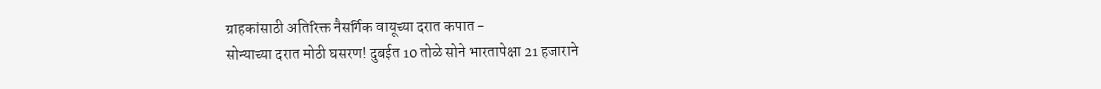ग्राहकांसाठी अतिरिक्त नैसर्गिक वायूच्या दरात कपात -
सोन्याच्या दरात मोठी घसरण! दुबईत 10 तोळे सोने भारतापेक्षा 21 हजाराने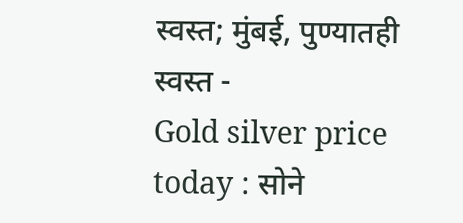स्वस्त; मुंबई, पुण्यातही स्वस्त -
Gold silver price today : सोने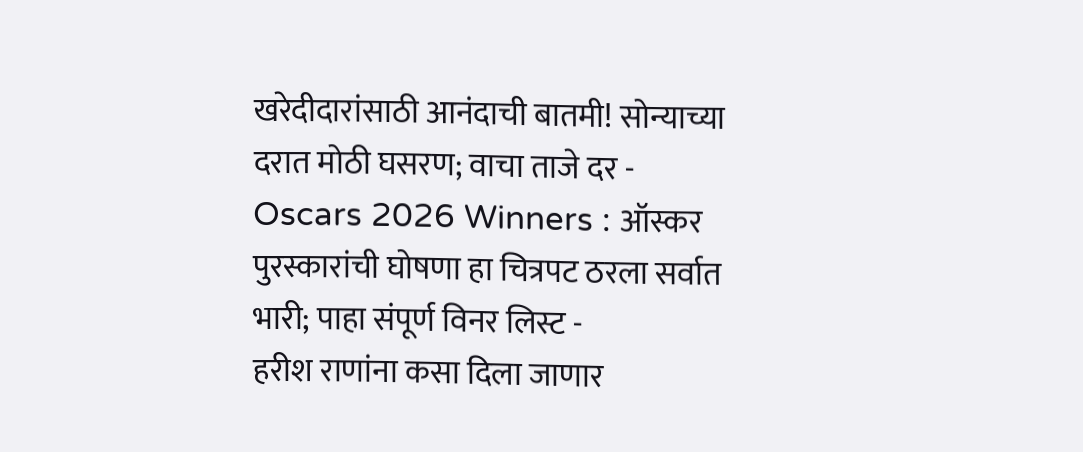खरेदीदारांसाठी आनंदाची बातमी! सोन्याच्या दरात मोठी घसरण; वाचा ताजे दर -
Oscars 2026 Winners : ऑस्कर पुरस्कारांची घोषणा हा चित्रपट ठरला सर्वात भारी; पाहा संपूर्ण विनर लिस्ट -
हरीश राणांना कसा दिला जाणार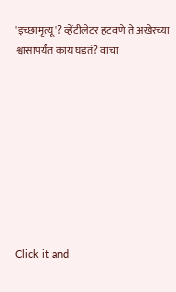'इच्छामृत्यू'? व्हेंटीलेटर हटवणे ते अखेरच्या श्वासापर्यंत काय घडतं? वाचा









Click it and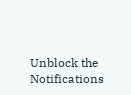Unblock the Notifications